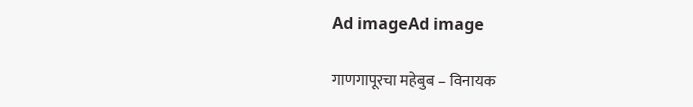Ad imageAd image

गाणगापूरचा महेबुब – विनायक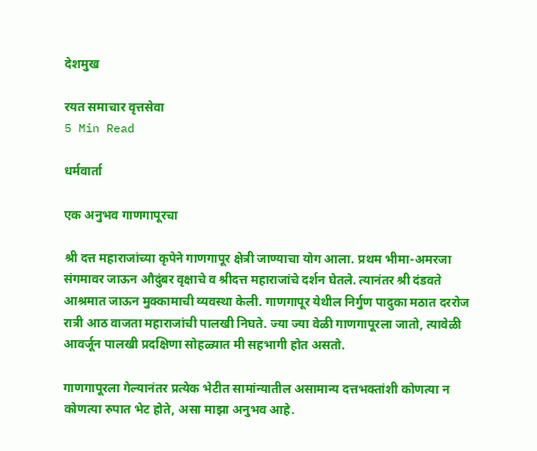देशमुख

रयत समाचार वृत्तसेवा
5 Min Read

धर्मवार्ता

एक अनुभव गाणगापूरचा

श्री दत्त महाराजांच्या कृपेने गाणगापूर क्षेत्री जाण्याचा योग आला. प्रथम भीमा-अमरजा संगमावर जाऊन औदुंबर वृक्षाचे व श्रीदत्त महाराजांचे दर्शन घेतले. त्यानंतर श्री दंडवते आश्रमात जाऊन मुक्कामाची व्यवस्था केली. गाणगापूर येथील निर्गुण पादुका मठात दररोज रात्री आठ वाजता महाराजांची पालखी निघते. ज्या ज्या वेळी गाणगापूरला जातो, त्यावेळी आवर्जून पालखी प्रदक्षिणा सोहळ्यात मी सहभागी होत असतो.

गाणगापूरला गेल्यानंतर प्रत्येक भेटीत सामांन्यातील असामान्य दत्तभक्तांशी कोणत्या न कोणत्या रुपात भेट होते, असा माझा अनुभव आहे.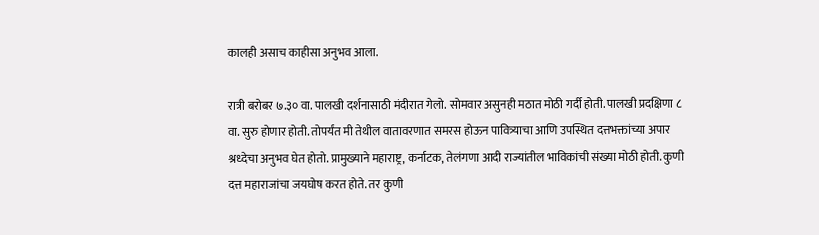कालही असाच काहीसा अनुभव आला.

रात्री बरोबर ७.३० वा. पालखी दर्शनासाठी मंदीरात गेलो. सोमवार असुनही मठात मोठी गर्दी होती. पालखी प्रदक्षिणा ८ वा. सुरु होणार होती. तोपर्यंत मी तेथील वातावरणात समरस होऊन पावित्र्याचा आणि उपस्थित दत्तभक्तांच्या अपार श्रध्देचा अनुभव घेत होतो. प्रामुख्याने महाराष्ट्र, कर्नाटक, तेलंगणा आदी राज्यांतील भाविकांची संख्या मोठी होती. कुणी दत्त महाराजांचा जयघोष करत होते. तर कुणी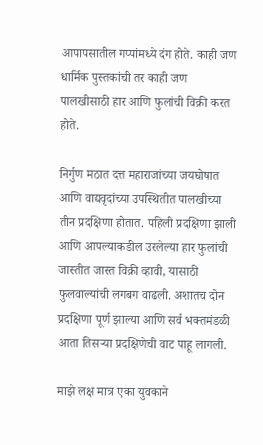आपापसातील गप्पांमध्ये दंग होते. काही जण धार्मिक पुस्तकांची तर काही जण पालखीसाठी हार आणि फुलांची विक्री करत होते.

निर्गुण मठात दत्त महाराजांच्या जयघोषात आणि वाद्यवृदांच्या उपस्थितीत पालखीच्या तीन प्रदक्षिणा होतात. पहिली प्रदक्षिणा झाली आणि आपल्याकडील उरलेल्या हार फुलांची जास्तीत जास्त विक्री व्हावी, यासाठी फुलवाल्यांची लगबग वाढली. अशातच दोन प्रदक्षिणा पूर्ण झाल्या आणि सर्व भक्तमंडळी आता तिसऱ्या प्रदक्षिणेची वाट पाहू लागली.

माझे लक्ष मात्र एका युवकाने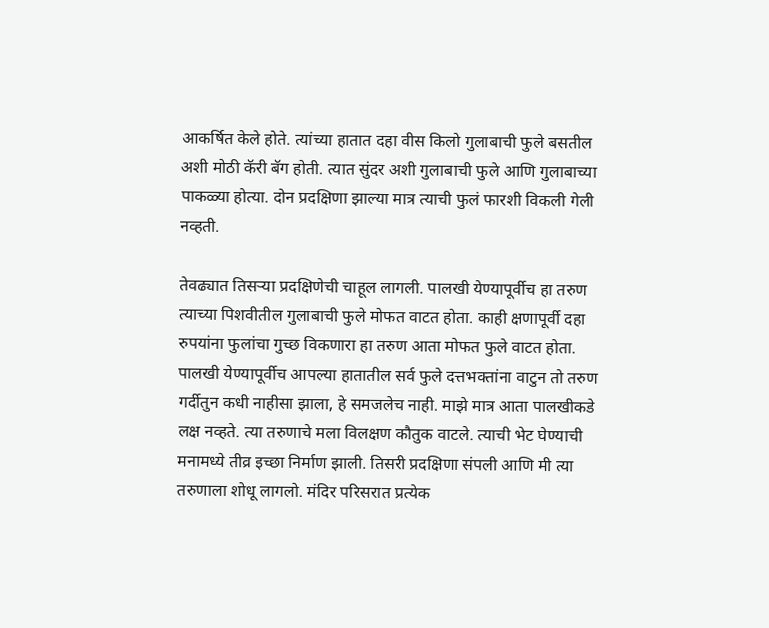आकर्षित केले होते. त्यांच्या हातात दहा वीस किलो गुलाबाची फुले बसतील अशी मोठी कॅरी बॅग होती. त्यात सुंदर अशी गुलाबाची फुले आणि गुलाबाच्या पाकळ्या होत्या. दोन प्रदक्षिणा झाल्या मात्र त्याची फुलं फारशी विकली गेली नव्हती.

तेवढ्यात तिसऱ्या प्रदक्षिणेची चाहूल लागली. पालखी येण्यापूर्वीच हा तरुण त्याच्या पिशवीतील गुलाबाची फुले मोफत वाटत होता. काही क्षणापूर्वी दहा रुपयांना फुलांचा गुच्छ विकणारा हा तरुण आता मोफत फुले वाटत होता. पालखी येण्यापूर्वीच आपल्या हातातील सर्व फुले दत्तभक्तांना वाटुन तो तरुण गर्दीतुन कधी नाहीसा झाला, हे समजलेच नाही. माझे मात्र आता पालखीकडे लक्ष नव्हते. त्या तरुणाचे मला विलक्षण कौतुक वाटले. त्याची भेट घेण्याची मनामध्ये तीव्र इच्छा निर्माण झाली. तिसरी प्रदक्षिणा संपली आणि मी त्या तरुणाला शोधू लागलो. मंदिर परिसरात प्रत्येक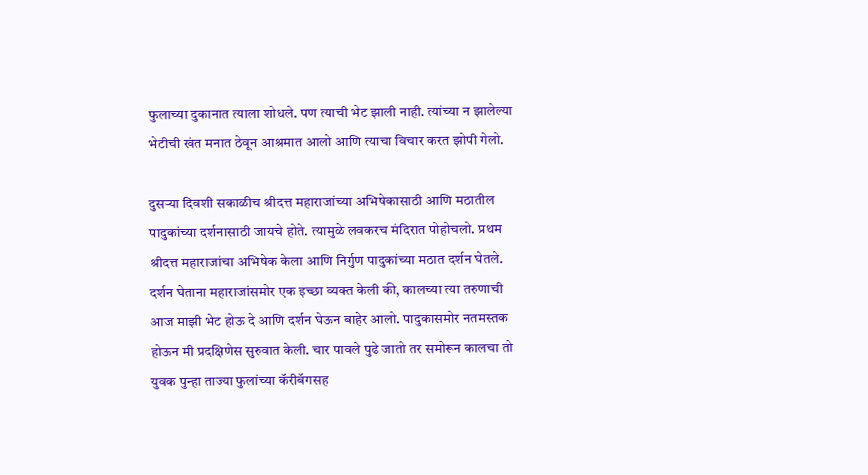फुलाच्या दुकानात त्याला शोधले. पण त्याची भेट झाली नाही. त्यांच्या न झालेल्या भेटीची खंत मनात ठेवून आश्रमात आलो आणि त्याचा विचार करत झोपी गेलो.

दुसऱ्या दिवशी सकाळीच श्रीदत्त महाराजांच्या अभिषेकासाठी आणि मठातील पादुकांच्या दर्शनासाठी जायचे होते. त्यामुळे लवकरच मंदिरात पोहोचलो. प्रथम श्रीदत्त महाराजांचा अभिषेक केला आणि निर्गुण पादुकांच्या मठात दर्शन घेतले. दर्शन घेताना महाराजांसमोर एक इच्छा व्यक्त केली की, कालच्या त्या तरुणाची आज माझी भेट होऊ दे आणि दर्शन घेऊन बाहेर आलो. पादुकासमोर नतमस्तक होऊन मी प्रदक्षिणेस सुरुवात केली. चार पावले पुढे जातो तर समोरून कालचा तो युवक पुन्हा ताज्या फुलांच्या कॅरीबॅगसह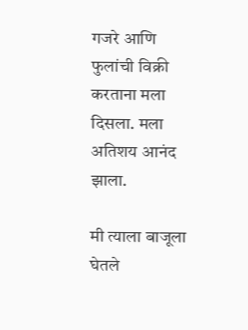गजरे आणि फुलांची विक्री करताना मला दिसला. मला अतिशय आनंद झाला.

मी त्याला बाजूला घेतले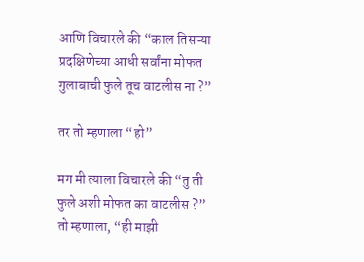आणि विचारले की “काल तिसऱ्या प्रदक्षिणेच्या आधी सर्वांना मोफत गुलाबाची फुले तूच वाटलीस ना ?”

तर तो म्हणाला “हो”

मग मी त्याला विचारले की “तु ती फुले अशी मोफत का वाटलीस ?”
तो म्हणाला, “ही माझी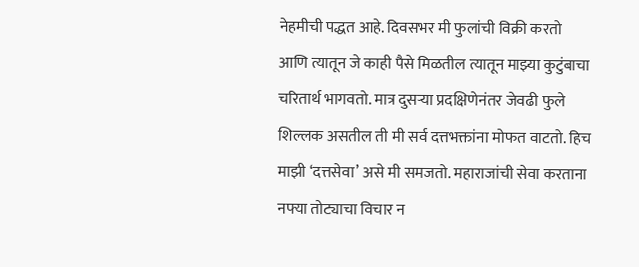नेहमीची पद्धत आहे. दिवसभर मी फुलांची विक्री करतो आणि त्यातून जे काही पैसे मिळतील त्यातून माझ्या कुटुंबाचा चरितार्थ भागवतो. मात्र दुसऱ्या प्रदक्षिणेनंतर जेवढी फुले शिल्लक असतील ती मी सर्व दत्तभक्तांना मोफत वाटतो. हिच माझी ‘दत्तसेवा’ असे मी समजतो. महाराजांची सेवा करताना नफ्या तोट्याचा विचार न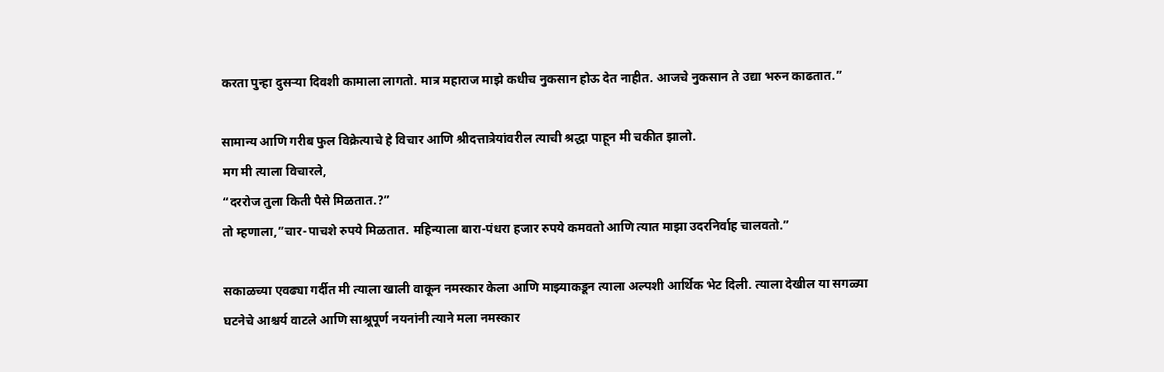करता पुन्हा दुसऱ्या दिवशी कामाला लागतो. मात्र महाराज माझे कधीच नुकसान होऊ देत नाहीत. आजचे नुकसान ते उद्या भरुन काढतात.”

सामान्य आणि गरीब फुल विक्रेत्याचे हे विचार आणि श्रीदत्तात्रेयांवरील त्याची श्रद्धा पाहून मी चकीत झालो.
मग मी त्याला विचारले,
“दररोज तुला किती पैसे मिळतात.?”
तो म्हणाला,”चार-पाचशे रुपये मिळतात. महिन्याला बारा-पंधरा हजार रुपये कमवतो आणि त्यात माझा उदरनिर्वाह चालवतो.”

सकाळच्या एवढ्या गर्दीत मी त्याला खाली वाकून नमस्कार केला आणि माझ्याकडून त्याला अल्पशी आर्थिक भेट दिली. त्याला देखील या सगळ्या घटनेचे आश्चर्य वाटले आणि साश्रूपूर्ण नयनांनी त्याने मला नमस्कार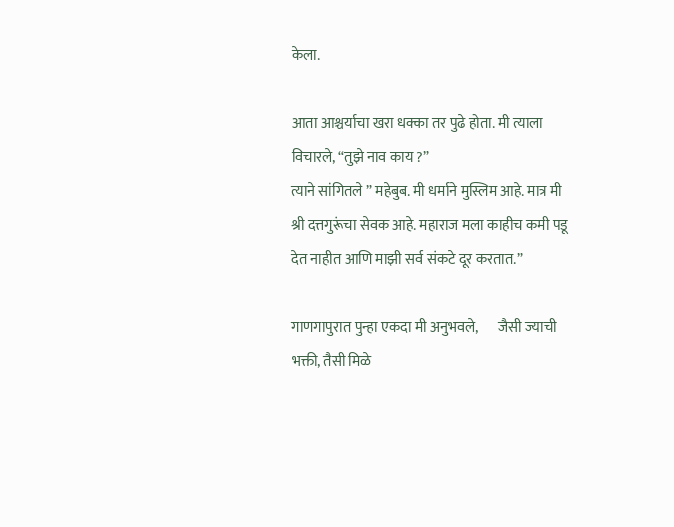केला.

आता आश्चर्याचा खरा धक्का तर पुढे होता. मी त्याला विचारले, “तुझे नाव काय ?”
त्याने सांगितले ” महेबुब. मी धर्माने मुस्लिम आहे. मात्र मी श्री दत्तगुरूंचा सेवक आहे. महाराज मला काहीच कमी पडू देत नाहीत आणि माझी सर्व संकटे दूर करतात.”

गाणगापुरात पुन्हा एकदा मी अनुभवले,       जैसी ज्याची भक्ती, तैसी मिळे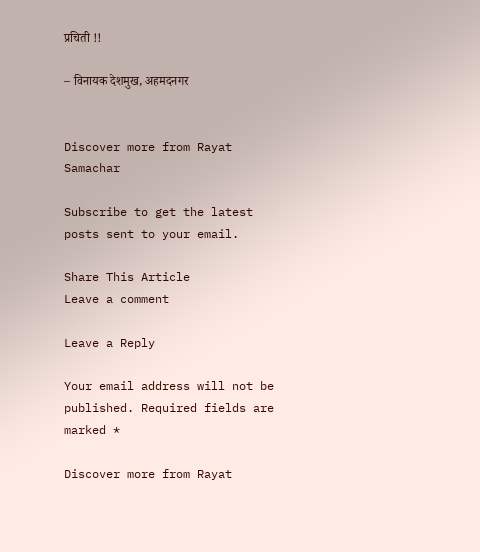प्रचिती !!

– विनायक देशमुख, अहमदनगर


Discover more from Rayat Samachar

Subscribe to get the latest posts sent to your email.

Share This Article
Leave a comment

Leave a Reply

Your email address will not be published. Required fields are marked *

Discover more from Rayat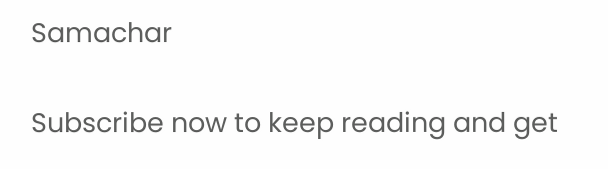Samachar

Subscribe now to keep reading and get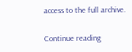access to the full archive.

Continue reading